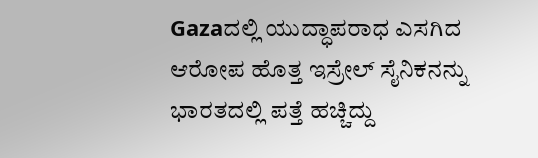Gazaದಲ್ಲಿ ಯುದ್ಧಾಪರಾಧ ಎಸಗಿದ ಆರೋಪ ಹೊತ್ತ ಇಸ್ರೇಲ್ ಸೈನಿಕನನ್ನು ಭಾರತದಲ್ಲಿ ಪತ್ತೆ ಹಚ್ಚಿದ್ದು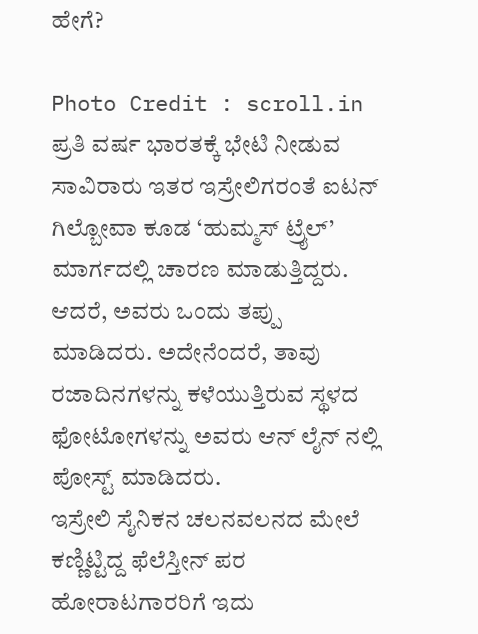ಹೇಗೆ?

Photo Credit : scroll.in
ಪ್ರತಿ ವರ್ಷ ಭಾರತಕ್ಕೆ ಭೇಟಿ ನೀಡುವ ಸಾವಿರಾರು ಇತರ ಇಸ್ರೇಲಿಗರಂತೆ ಐಟನ್ ಗಿಲ್ಬೋವಾ ಕೂಡ ‘ಹುಮ್ಮಸ್ ಟ್ರೈಲ್’ ಮಾರ್ಗದಲ್ಲಿ ಚಾರಣ ಮಾಡುತ್ತಿದ್ದರು. ಆದರೆ, ಅವರು ಒಂದು ತಪ್ಪು ಮಾಡಿದರು. ಅದೇನೆಂದರೆ, ತಾವು ರಜಾದಿನಗಳನ್ನು ಕಳೆಯುತ್ತಿರುವ ಸ್ಥಳದ ಫೋಟೋಗಳನ್ನು ಅವರು ಆನ್ ಲೈನ್ ನಲ್ಲಿ ಪೋಸ್ಟ್ ಮಾಡಿದರು.
ಇಸ್ರೇಲಿ ಸೈನಿಕನ ಚಲನವಲನದ ಮೇಲೆ ಕಣ್ಣಿಟ್ಟಿದ್ದ ಫೆಲೆಸ್ತೀನ್ ಪರ ಹೋರಾಟಗಾರರಿಗೆ ಇದು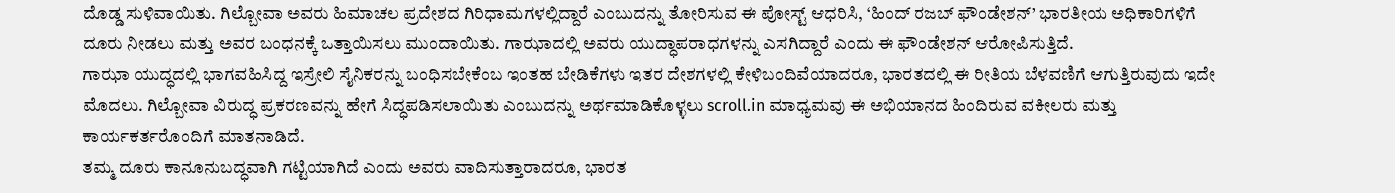ದೊಡ್ಡ ಸುಳಿವಾಯಿತು. ಗಿಲ್ಬೋವಾ ಅವರು ಹಿಮಾಚಲ ಪ್ರದೇಶದ ಗಿರಿಧಾಮಗಳಲ್ಲಿದ್ದಾರೆ ಎಂಬುದನ್ನು ತೋರಿಸುವ ಈ ಪೋಸ್ಟ್ ಆಧರಿಸಿ, ‘ಹಿಂದ್ ರಜಬ್ ಫೌಂಡೇಶನ್’ ಭಾರತೀಯ ಅಧಿಕಾರಿಗಳಿಗೆ ದೂರು ನೀಡಲು ಮತ್ತು ಅವರ ಬಂಧನಕ್ಕೆ ಒತ್ತಾಯಿಸಲು ಮುಂದಾಯಿತು. ಗಾಝಾದಲ್ಲಿ ಅವರು ಯುದ್ಧಾಪರಾಧಗಳನ್ನು ಎಸಗಿದ್ದಾರೆ ಎಂದು ಈ ಫೌಂಡೇಶನ್ ಆರೋಪಿಸುತ್ತಿದೆ.
ಗಾಝಾ ಯುದ್ಧದಲ್ಲಿ ಭಾಗವಹಿಸಿದ್ದ ಇಸ್ರೇಲಿ ಸೈನಿಕರನ್ನು ಬಂಧಿಸಬೇಕೆಂಬ ಇಂತಹ ಬೇಡಿಕೆಗಳು ಇತರ ದೇಶಗಳಲ್ಲಿ ಕೇಳಿಬಂದಿವೆಯಾದರೂ, ಭಾರತದಲ್ಲಿ ಈ ರೀತಿಯ ಬೆಳವಣಿಗೆ ಆಗುತ್ತಿರುವುದು ಇದೇ ಮೊದಲು. ಗಿಲ್ಬೋವಾ ವಿರುದ್ಧ ಪ್ರಕರಣವನ್ನು ಹೇಗೆ ಸಿದ್ಧಪಡಿಸಲಾಯಿತು ಎಂಬುದನ್ನು ಅರ್ಥಮಾಡಿಕೊಳ್ಳಲು scroll.in ಮಾಧ್ಯಮವು ಈ ಅಭಿಯಾನದ ಹಿಂದಿರುವ ವಕೀಲರು ಮತ್ತು ಕಾರ್ಯಕರ್ತರೊಂದಿಗೆ ಮಾತನಾಡಿದೆ.
ತಮ್ಮ ದೂರು ಕಾನೂನುಬದ್ಧವಾಗಿ ಗಟ್ಟಿಯಾಗಿದೆ ಎಂದು ಅವರು ವಾದಿಸುತ್ತಾರಾದರೂ, ಭಾರತ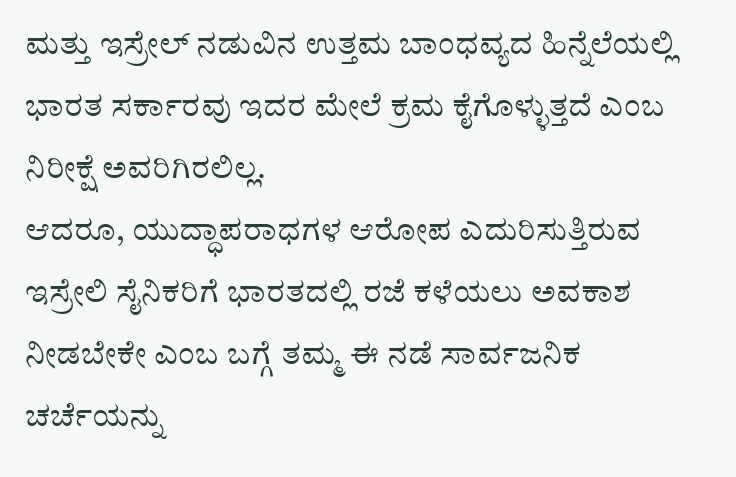ಮತ್ತು ಇಸ್ರೇಲ್ ನಡುವಿನ ಉತ್ತಮ ಬಾಂಧವ್ಯದ ಹಿನ್ನೆಲೆಯಲ್ಲಿ ಭಾರತ ಸರ್ಕಾರವು ಇದರ ಮೇಲೆ ಕ್ರಮ ಕೈಗೊಳ್ಳುತ್ತದೆ ಎಂಬ ನಿರೀಕ್ಷೆ ಅವರಿಗಿರಲಿಲ್ಲ.
ಆದರೂ, ಯುದ್ಧಾಪರಾಧಗಳ ಆರೋಪ ಎದುರಿಸುತ್ತಿರುವ ಇಸ್ರೇಲಿ ಸೈನಿಕರಿಗೆ ಭಾರತದಲ್ಲಿ ರಜೆ ಕಳೆಯಲು ಅವಕಾಶ ನೀಡಬೇಕೇ ಎಂಬ ಬಗ್ಗೆ ತಮ್ಮ ಈ ನಡೆ ಸಾರ್ವಜನಿಕ ಚರ್ಚೆಯನ್ನು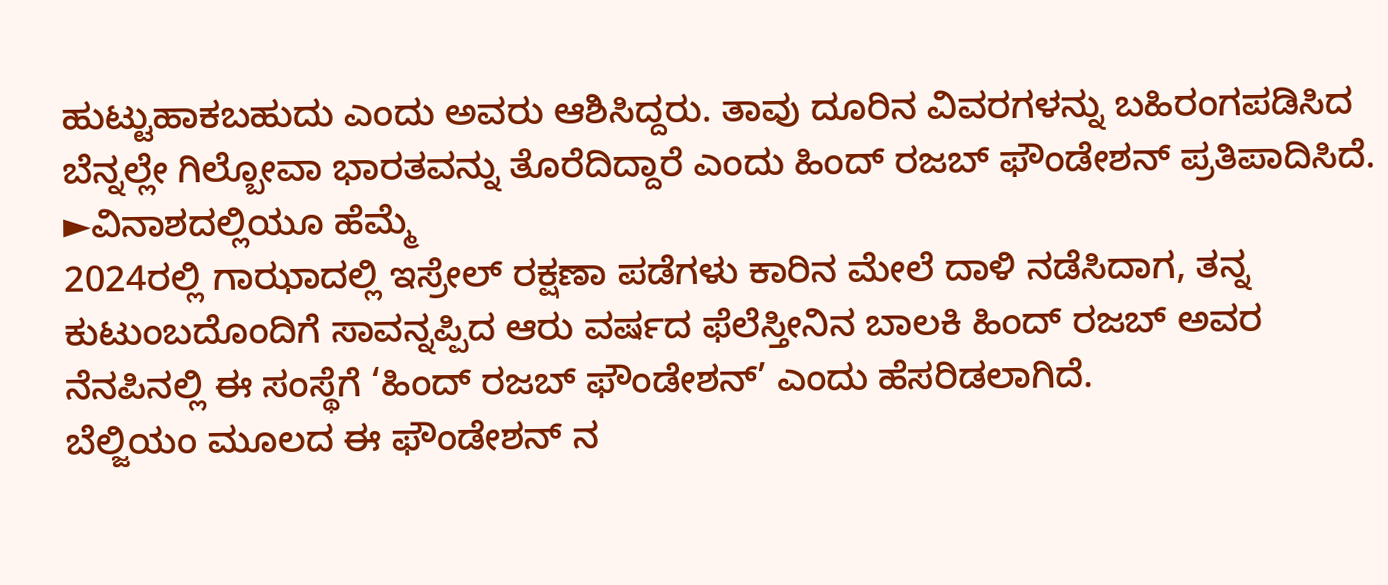ಹುಟ್ಟುಹಾಕಬಹುದು ಎಂದು ಅವರು ಆಶಿಸಿದ್ದರು. ತಾವು ದೂರಿನ ವಿವರಗಳನ್ನು ಬಹಿರಂಗಪಡಿಸಿದ ಬೆನ್ನಲ್ಲೇ ಗಿಲ್ಬೋವಾ ಭಾರತವನ್ನು ತೊರೆದಿದ್ದಾರೆ ಎಂದು ಹಿಂದ್ ರಜಬ್ ಫೌಂಡೇಶನ್ ಪ್ರತಿಪಾದಿಸಿದೆ.
►ವಿನಾಶದಲ್ಲಿಯೂ ಹೆಮ್ಮೆ
2024ರಲ್ಲಿ ಗಾಝಾದಲ್ಲಿ ಇಸ್ರೇಲ್ ರಕ್ಷಣಾ ಪಡೆಗಳು ಕಾರಿನ ಮೇಲೆ ದಾಳಿ ನಡೆಸಿದಾಗ, ತನ್ನ ಕುಟುಂಬದೊಂದಿಗೆ ಸಾವನ್ನಪ್ಪಿದ ಆರು ವರ್ಷದ ಫೆಲೆಸ್ತೀನಿನ ಬಾಲಕಿ ಹಿಂದ್ ರಜಬ್ ಅವರ ನೆನಪಿನಲ್ಲಿ ಈ ಸಂಸ್ಥೆಗೆ ‘ಹಿಂದ್ ರಜಬ್ ಫೌಂಡೇಶನ್’ ಎಂದು ಹೆಸರಿಡಲಾಗಿದೆ.
ಬೆಲ್ಜಿಯಂ ಮೂಲದ ಈ ಫೌಂಡೇಶನ್ ನ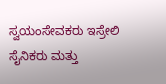ಸ್ವಯಂಸೇವಕರು ಇಸ್ರೇಲಿ ಸೈನಿಕರು ಮತ್ತು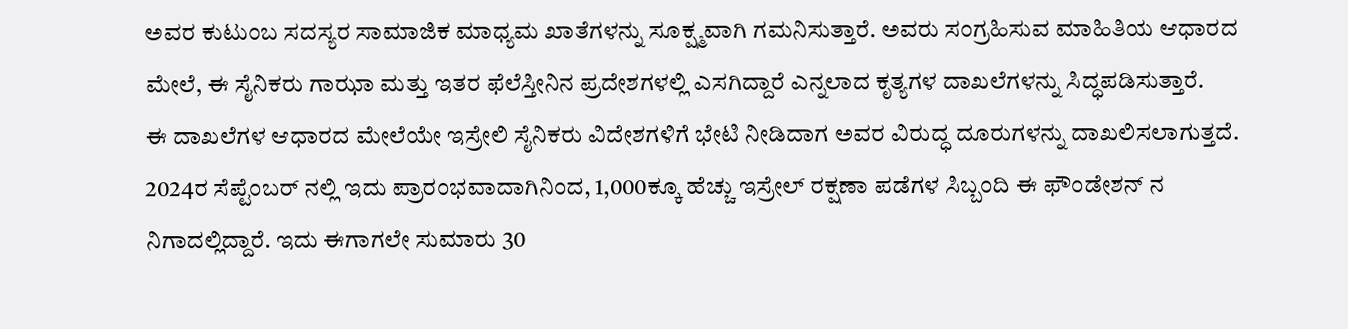ಅವರ ಕುಟುಂಬ ಸದಸ್ಯರ ಸಾಮಾಜಿಕ ಮಾಧ್ಯಮ ಖಾತೆಗಳನ್ನು ಸೂಕ್ಷ್ಮವಾಗಿ ಗಮನಿಸುತ್ತಾರೆ. ಅವರು ಸಂಗ್ರಹಿಸುವ ಮಾಹಿತಿಯ ಆಧಾರದ ಮೇಲೆ, ಈ ಸೈನಿಕರು ಗಾಝಾ ಮತ್ತು ಇತರ ಫೆಲೆಸ್ತೀನಿನ ಪ್ರದೇಶಗಳಲ್ಲಿ ಎಸಗಿದ್ದಾರೆ ಎನ್ನಲಾದ ಕೃತ್ಯಗಳ ದಾಖಲೆಗಳನ್ನು ಸಿದ್ಧಪಡಿಸುತ್ತಾರೆ.
ಈ ದಾಖಲೆಗಳ ಆಧಾರದ ಮೇಲೆಯೇ ಇಸ್ರೇಲಿ ಸೈನಿಕರು ವಿದೇಶಗಳಿಗೆ ಭೇಟಿ ನೀಡಿದಾಗ ಅವರ ವಿರುದ್ಧ ದೂರುಗಳನ್ನು ದಾಖಲಿಸಲಾಗುತ್ತದೆ.
2024ರ ಸೆಪ್ಟೆಂಬರ್ ನಲ್ಲಿ ಇದು ಪ್ರಾರಂಭವಾದಾಗಿನಿಂದ, 1,000ಕ್ಕೂ ಹೆಚ್ಚು ಇಸ್ರೇಲ್ ರಕ್ಷಣಾ ಪಡೆಗಳ ಸಿಬ್ಬಂದಿ ಈ ಫೌಂಡೇಶನ್ ನ ನಿಗಾದಲ್ಲಿದ್ದಾರೆ. ಇದು ಈಗಾಗಲೇ ಸುಮಾರು 30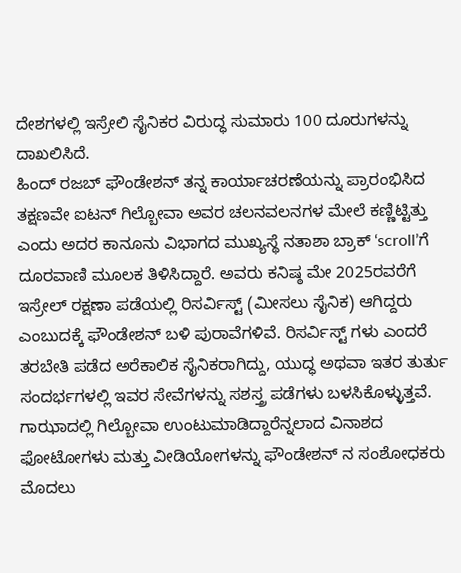ದೇಶಗಳಲ್ಲಿ ಇಸ್ರೇಲಿ ಸೈನಿಕರ ವಿರುದ್ಧ ಸುಮಾರು 100 ದೂರುಗಳನ್ನು ದಾಖಲಿಸಿದೆ.
ಹಿಂದ್ ರಜಬ್ ಫೌಂಡೇಶನ್ ತನ್ನ ಕಾರ್ಯಾಚರಣೆಯನ್ನು ಪ್ರಾರಂಭಿಸಿದ ತಕ್ಷಣವೇ ಐಟನ್ ಗಿಲ್ಬೋವಾ ಅವರ ಚಲನವಲನಗಳ ಮೇಲೆ ಕಣ್ಣಿಟ್ಟಿತ್ತು ಎಂದು ಅದರ ಕಾನೂನು ವಿಭಾಗದ ಮುಖ್ಯಸ್ಥೆ ನತಾಶಾ ಬ್ರಾಕ್ ‘scroll’ಗೆ ದೂರವಾಣಿ ಮೂಲಕ ತಿಳಿಸಿದ್ದಾರೆ. ಅವರು ಕನಿಷ್ಠ ಮೇ 2025ರವರೆಗೆ ಇಸ್ರೇಲ್ ರಕ್ಷಣಾ ಪಡೆಯಲ್ಲಿ ರಿಸರ್ವಿಸ್ಟ್ (ಮೀಸಲು ಸೈನಿಕ) ಆಗಿದ್ದರು ಎಂಬುದಕ್ಕೆ ಫೌಂಡೇಶನ್ ಬಳಿ ಪುರಾವೆಗಳಿವೆ. ರಿಸರ್ವಿಸ್ಟ್ ಗಳು ಎಂದರೆ ತರಬೇತಿ ಪಡೆದ ಅರೆಕಾಲಿಕ ಸೈನಿಕರಾಗಿದ್ದು, ಯುದ್ಧ ಅಥವಾ ಇತರ ತುರ್ತು ಸಂದರ್ಭಗಳಲ್ಲಿ ಇವರ ಸೇವೆಗಳನ್ನು ಸಶಸ್ತ್ರ ಪಡೆಗಳು ಬಳಸಿಕೊಳ್ಳುತ್ತವೆ.
ಗಾಝಾದಲ್ಲಿ ಗಿಲ್ಬೋವಾ ಉಂಟುಮಾಡಿದ್ದಾರೆನ್ನಲಾದ ವಿನಾಶದ ಫೋಟೋಗಳು ಮತ್ತು ವೀಡಿಯೋಗಳನ್ನು ಫೌಂಡೇಶನ್ ನ ಸಂಶೋಧಕರು ಮೊದಲು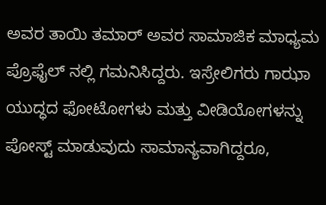ಅವರ ತಾಯಿ ತಮಾರ್ ಅವರ ಸಾಮಾಜಿಕ ಮಾಧ್ಯಮ ಪ್ರೊಫೈಲ್ ನಲ್ಲಿ ಗಮನಿಸಿದ್ದರು. ಇಸ್ರೇಲಿಗರು ಗಾಝಾ ಯುದ್ಧದ ಫೋಟೋಗಳು ಮತ್ತು ವೀಡಿಯೋಗಳನ್ನು ಪೋಸ್ಟ್ ಮಾಡುವುದು ಸಾಮಾನ್ಯವಾಗಿದ್ದರೂ,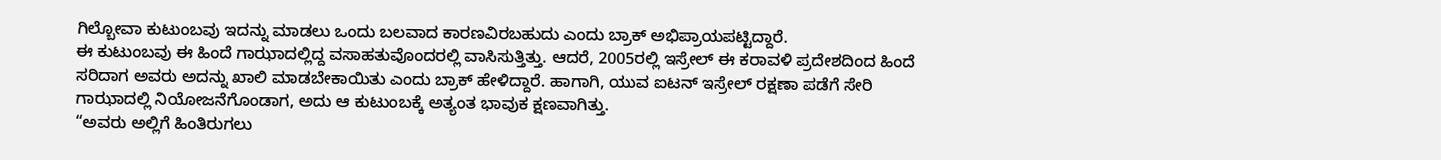ಗಿಲ್ಬೋವಾ ಕುಟುಂಬವು ಇದನ್ನು ಮಾಡಲು ಒಂದು ಬಲವಾದ ಕಾರಣವಿರಬಹುದು ಎಂದು ಬ್ರಾಕ್ ಅಭಿಪ್ರಾಯಪಟ್ಟಿದ್ದಾರೆ.
ಈ ಕುಟುಂಬವು ಈ ಹಿಂದೆ ಗಾಝಾದಲ್ಲಿದ್ದ ವಸಾಹತುವೊಂದರಲ್ಲಿ ವಾಸಿಸುತ್ತಿತ್ತು. ಆದರೆ, 2005ರಲ್ಲಿ ಇಸ್ರೇಲ್ ಈ ಕರಾವಳಿ ಪ್ರದೇಶದಿಂದ ಹಿಂದೆ ಸರಿದಾಗ ಅವರು ಅದನ್ನು ಖಾಲಿ ಮಾಡಬೇಕಾಯಿತು ಎಂದು ಬ್ರಾಕ್ ಹೇಳಿದ್ದಾರೆ. ಹಾಗಾಗಿ, ಯುವ ಐಟನ್ ಇಸ್ರೇಲ್ ರಕ್ಷಣಾ ಪಡೆಗೆ ಸೇರಿ ಗಾಝಾದಲ್ಲಿ ನಿಯೋಜನೆಗೊಂಡಾಗ, ಅದು ಆ ಕುಟುಂಬಕ್ಕೆ ಅತ್ಯಂತ ಭಾವುಕ ಕ್ಷಣವಾಗಿತ್ತು.
“ಅವರು ಅಲ್ಲಿಗೆ ಹಿಂತಿರುಗಲು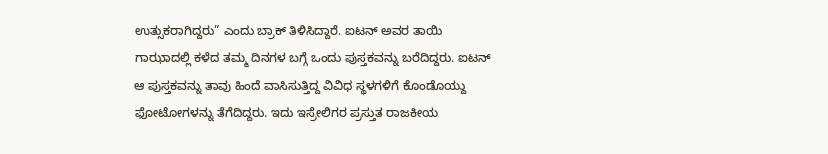ಉತ್ಸುಕರಾಗಿದ್ದರು” ಎಂದು ಬ್ರಾಕ್ ತಿಳಿಸಿದ್ದಾರೆ. ಐಟನ್ ಅವರ ತಾಯಿ ಗಾಝಾದಲ್ಲಿ ಕಳೆದ ತಮ್ಮ ದಿನಗಳ ಬಗ್ಗೆ ಒಂದು ಪುಸ್ತಕವನ್ನು ಬರೆದಿದ್ದರು. ಐಟನ್ ಆ ಪುಸ್ತಕವನ್ನು ತಾವು ಹಿಂದೆ ವಾಸಿಸುತ್ತಿದ್ದ ವಿವಿಧ ಸ್ಥಳಗಳಿಗೆ ಕೊಂಡೊಯ್ದು ಫೋಟೋಗಳನ್ನು ತೆಗೆದಿದ್ದರು. ಇದು ಇಸ್ರೇಲಿಗರ ಪ್ರಸ್ತುತ ರಾಜಕೀಯ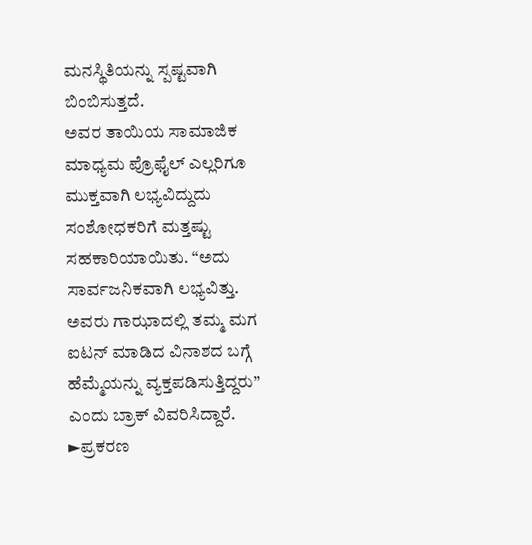ಮನಸ್ಥಿತಿಯನ್ನು ಸ್ಪಷ್ಟವಾಗಿ ಬಿಂಬಿಸುತ್ತದೆ.
ಅವರ ತಾಯಿಯ ಸಾಮಾಜಿಕ ಮಾಧ್ಯಮ ಪ್ರೊಫೈಲ್ ಎಲ್ಲರಿಗೂ ಮುಕ್ತವಾಗಿ ಲಭ್ಯವಿದ್ದುದು ಸಂಶೋಧಕರಿಗೆ ಮತ್ತಷ್ಟು ಸಹಕಾರಿಯಾಯಿತು. “ಅದು ಸಾರ್ವಜನಿಕವಾಗಿ ಲಭ್ಯವಿತ್ತು. ಅವರು ಗಾಝಾದಲ್ಲಿ ತಮ್ಮ ಮಗ ಐಟನ್ ಮಾಡಿದ ವಿನಾಶದ ಬಗ್ಗೆ ಹೆಮ್ಮೆಯನ್ನು ವ್ಯಕ್ತಪಡಿಸುತ್ತಿದ್ದರು” ಎಂದು ಬ್ರಾಕ್ ವಿವರಿಸಿದ್ದಾರೆ.
►ಪ್ರಕರಣ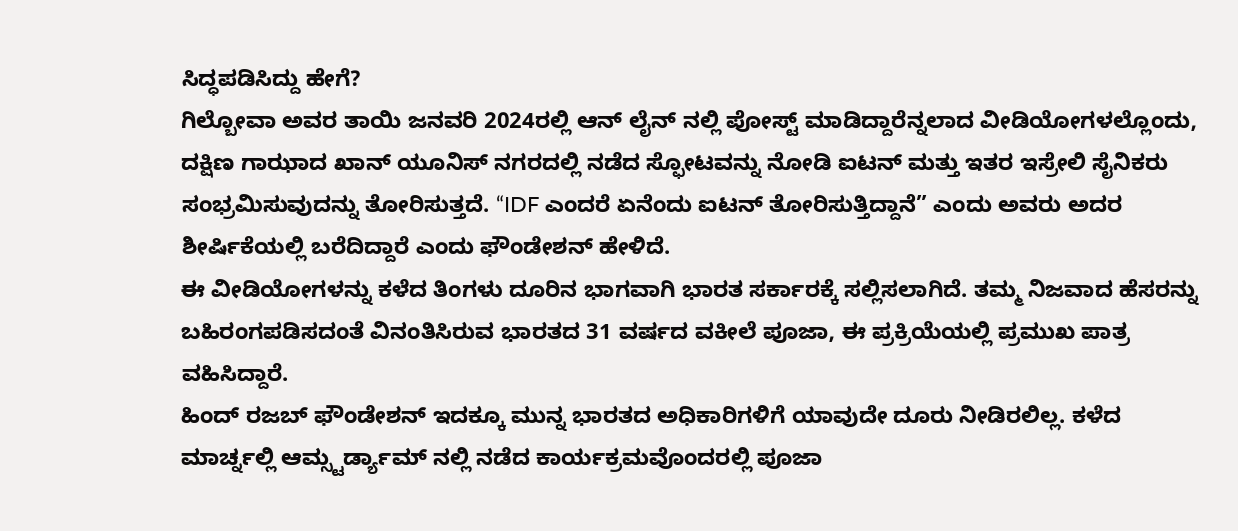ಸಿದ್ಧಪಡಿಸಿದ್ದು ಹೇಗೆ?
ಗಿಲ್ಬೋವಾ ಅವರ ತಾಯಿ ಜನವರಿ 2024ರಲ್ಲಿ ಆನ್ ಲೈನ್ ನಲ್ಲಿ ಪೋಸ್ಟ್ ಮಾಡಿದ್ದಾರೆನ್ನಲಾದ ವೀಡಿಯೋಗಳಲ್ಲೊಂದು, ದಕ್ಷಿಣ ಗಾಝಾದ ಖಾನ್ ಯೂನಿಸ್ ನಗರದಲ್ಲಿ ನಡೆದ ಸ್ಫೋಟವನ್ನು ನೋಡಿ ಐಟನ್ ಮತ್ತು ಇತರ ಇಸ್ರೇಲಿ ಸೈನಿಕರು ಸಂಭ್ರಮಿಸುವುದನ್ನು ತೋರಿಸುತ್ತದೆ. “IDF ಎಂದರೆ ಏನೆಂದು ಐಟನ್ ತೋರಿಸುತ್ತಿದ್ದಾನೆ” ಎಂದು ಅವರು ಅದರ ಶೀರ್ಷಿಕೆಯಲ್ಲಿ ಬರೆದಿದ್ದಾರೆ ಎಂದು ಫೌಂಡೇಶನ್ ಹೇಳಿದೆ.
ಈ ವೀಡಿಯೋಗಳನ್ನು ಕಳೆದ ತಿಂಗಳು ದೂರಿನ ಭಾಗವಾಗಿ ಭಾರತ ಸರ್ಕಾರಕ್ಕೆ ಸಲ್ಲಿಸಲಾಗಿದೆ. ತಮ್ಮ ನಿಜವಾದ ಹೆಸರನ್ನು ಬಹಿರಂಗಪಡಿಸದಂತೆ ವಿನಂತಿಸಿರುವ ಭಾರತದ 31 ವರ್ಷದ ವಕೀಲೆ ಪೂಜಾ, ಈ ಪ್ರಕ್ರಿಯೆಯಲ್ಲಿ ಪ್ರಮುಖ ಪಾತ್ರ ವಹಿಸಿದ್ದಾರೆ.
ಹಿಂದ್ ರಜಬ್ ಫೌಂಡೇಶನ್ ಇದಕ್ಕೂ ಮುನ್ನ ಭಾರತದ ಅಧಿಕಾರಿಗಳಿಗೆ ಯಾವುದೇ ದೂರು ನೀಡಿರಲಿಲ್ಲ. ಕಳೆದ ಮಾರ್ಚ್ನಲ್ಲಿ ಆಮ್ಸ್ಟರ್ಡ್ಯಾಮ್ ನಲ್ಲಿ ನಡೆದ ಕಾರ್ಯಕ್ರಮವೊಂದರಲ್ಲಿ ಪೂಜಾ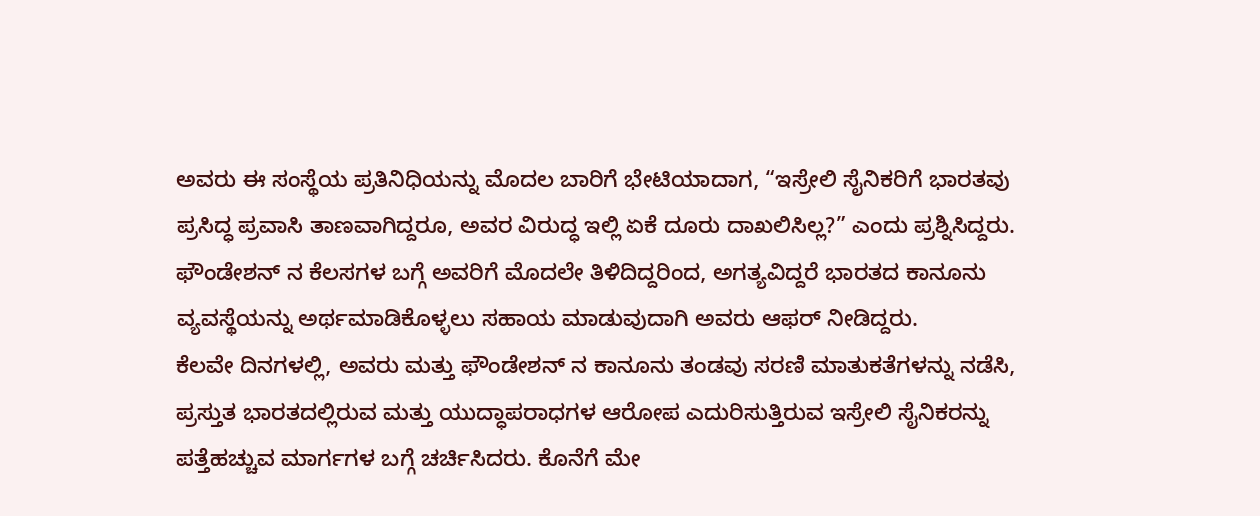ಅವರು ಈ ಸಂಸ್ಥೆಯ ಪ್ರತಿನಿಧಿಯನ್ನು ಮೊದಲ ಬಾರಿಗೆ ಭೇಟಿಯಾದಾಗ, “ಇಸ್ರೇಲಿ ಸೈನಿಕರಿಗೆ ಭಾರತವು ಪ್ರಸಿದ್ಧ ಪ್ರವಾಸಿ ತಾಣವಾಗಿದ್ದರೂ, ಅವರ ವಿರುದ್ಧ ಇಲ್ಲಿ ಏಕೆ ದೂರು ದಾಖಲಿಸಿಲ್ಲ?” ಎಂದು ಪ್ರಶ್ನಿಸಿದ್ದರು. ಫೌಂಡೇಶನ್ ನ ಕೆಲಸಗಳ ಬಗ್ಗೆ ಅವರಿಗೆ ಮೊದಲೇ ತಿಳಿದಿದ್ದರಿಂದ, ಅಗತ್ಯವಿದ್ದರೆ ಭಾರತದ ಕಾನೂನು ವ್ಯವಸ್ಥೆಯನ್ನು ಅರ್ಥಮಾಡಿಕೊಳ್ಳಲು ಸಹಾಯ ಮಾಡುವುದಾಗಿ ಅವರು ಆಫರ್ ನೀಡಿದ್ದರು.
ಕೆಲವೇ ದಿನಗಳಲ್ಲಿ, ಅವರು ಮತ್ತು ಫೌಂಡೇಶನ್ ನ ಕಾನೂನು ತಂಡವು ಸರಣಿ ಮಾತುಕತೆಗಳನ್ನು ನಡೆಸಿ, ಪ್ರಸ್ತುತ ಭಾರತದಲ್ಲಿರುವ ಮತ್ತು ಯುದ್ಧಾಪರಾಧಗಳ ಆರೋಪ ಎದುರಿಸುತ್ತಿರುವ ಇಸ್ರೇಲಿ ಸೈನಿಕರನ್ನು ಪತ್ತೆಹಚ್ಚುವ ಮಾರ್ಗಗಳ ಬಗ್ಗೆ ಚರ್ಚಿಸಿದರು. ಕೊನೆಗೆ ಮೇ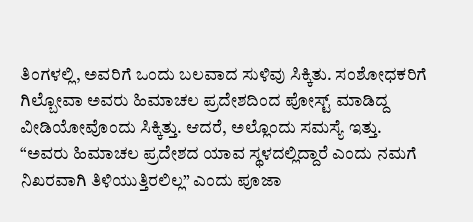ತಿಂಗಳಲ್ಲಿ, ಅವರಿಗೆ ಒಂದು ಬಲವಾದ ಸುಳಿವು ಸಿಕ್ಕಿತು. ಸಂಶೋಧಕರಿಗೆ ಗಿಲ್ಬೋವಾ ಅವರು ಹಿಮಾಚಲ ಪ್ರದೇಶದಿಂದ ಪೋಸ್ಟ್ ಮಾಡಿದ್ದ ವೀಡಿಯೋವೊಂದು ಸಿಕ್ಕಿತ್ತು. ಆದರೆ, ಅಲ್ಲೊಂದು ಸಮಸ್ಯೆ ಇತ್ತು.
“ಅವರು ಹಿಮಾಚಲ ಪ್ರದೇಶದ ಯಾವ ಸ್ಥಳದಲ್ಲಿದ್ದಾರೆ ಎಂದು ನಮಗೆ ನಿಖರವಾಗಿ ತಿಳಿಯುತ್ತಿರಲಿಲ್ಲ” ಎಂದು ಪೂಜಾ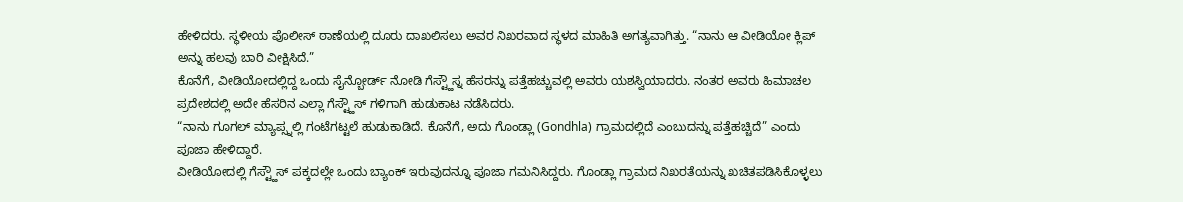ಹೇಳಿದರು. ಸ್ಥಳೀಯ ಪೊಲೀಸ್ ಠಾಣೆಯಲ್ಲಿ ದೂರು ದಾಖಲಿಸಲು ಅವರ ನಿಖರವಾದ ಸ್ಥಳದ ಮಾಹಿತಿ ಅಗತ್ಯವಾಗಿತ್ತು. “ನಾನು ಆ ವೀಡಿಯೋ ಕ್ಲಿಪ್ ಅನ್ನು ಹಲವು ಬಾರಿ ವೀಕ್ಷಿಸಿದೆ.”
ಕೊನೆಗೆ, ವೀಡಿಯೋದಲ್ಲಿದ್ದ ಒಂದು ಸೈನ್ಬೋರ್ಡ್ ನೋಡಿ ಗೆಸ್ಟ್ಹೌಸ್ನ ಹೆಸರನ್ನು ಪತ್ತೆಹಚ್ಚುವಲ್ಲಿ ಅವರು ಯಶಸ್ವಿಯಾದರು. ನಂತರ ಅವರು ಹಿಮಾಚಲ ಪ್ರದೇಶದಲ್ಲಿ ಅದೇ ಹೆಸರಿನ ಎಲ್ಲಾ ಗೆಸ್ಟ್ಹೌಸ್ ಗಳಿಗಾಗಿ ಹುಡುಕಾಟ ನಡೆಸಿದರು.
“ನಾನು ಗೂಗಲ್ ಮ್ಯಾಪ್ಸ್ನಲ್ಲಿ ಗಂಟೆಗಟ್ಟಲೆ ಹುಡುಕಾಡಿದೆ. ಕೊನೆಗೆ, ಅದು ಗೊಂಡ್ಲಾ (Gondhla) ಗ್ರಾಮದಲ್ಲಿದೆ ಎಂಬುದನ್ನು ಪತ್ತೆಹಚ್ಚಿದೆ” ಎಂದು ಪೂಜಾ ಹೇಳಿದ್ದಾರೆ.
ವೀಡಿಯೋದಲ್ಲಿ ಗೆಸ್ಟ್ಹೌಸ್ ಪಕ್ಕದಲ್ಲೇ ಒಂದು ಬ್ಯಾಂಕ್ ಇರುವುದನ್ನೂ ಪೂಜಾ ಗಮನಿಸಿದ್ದರು. ಗೊಂಡ್ಲಾ ಗ್ರಾಮದ ನಿಖರತೆಯನ್ನು ಖಚಿತಪಡಿಸಿಕೊಳ್ಳಲು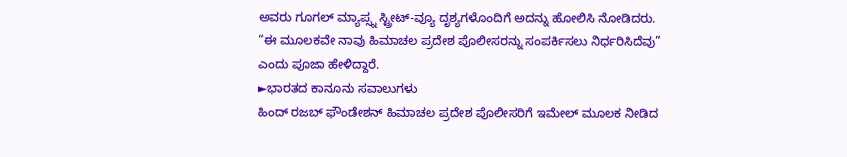ಅವರು ಗೂಗಲ್ ಮ್ಯಾಪ್ಸ್ನ ಸ್ಟ್ರೀಟ್-ವ್ಯೂ ದೃಶ್ಯಗಳೊಂದಿಗೆ ಅದನ್ನು ಹೋಲಿಸಿ ನೋಡಿದರು.
“ಈ ಮೂಲಕವೇ ನಾವು ಹಿಮಾಚಲ ಪ್ರದೇಶ ಪೊಲೀಸರನ್ನು ಸಂಪರ್ಕಿಸಲು ನಿರ್ಧರಿಸಿದೆವು” ಎಂದು ಪೂಜಾ ಹೇಳಿದ್ದಾರೆ.
►ಭಾರತದ ಕಾನೂನು ಸವಾಲುಗಳು
ಹಿಂದ್ ರಜಬ್ ಫೌಂಡೇಶನ್ ಹಿಮಾಚಲ ಪ್ರದೇಶ ಪೊಲೀಸರಿಗೆ ಇಮೇಲ್ ಮೂಲಕ ನೀಡಿದ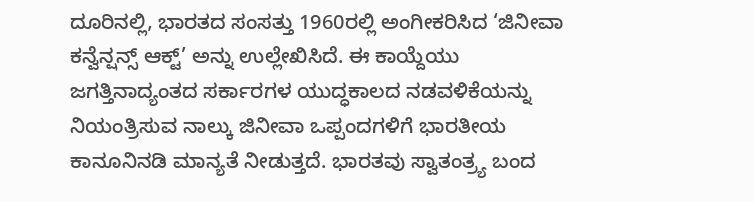ದೂರಿನಲ್ಲಿ, ಭಾರತದ ಸಂಸತ್ತು 1960ರಲ್ಲಿ ಅಂಗೀಕರಿಸಿದ ‘ಜಿನೀವಾ ಕನ್ವೆನ್ಷನ್ಸ್ ಆಕ್ಟ್’ ಅನ್ನು ಉಲ್ಲೇಖಿಸಿದೆ. ಈ ಕಾಯ್ದೆಯು ಜಗತ್ತಿನಾದ್ಯಂತದ ಸರ್ಕಾರಗಳ ಯುದ್ಧಕಾಲದ ನಡವಳಿಕೆಯನ್ನು ನಿಯಂತ್ರಿಸುವ ನಾಲ್ಕು ಜಿನೀವಾ ಒಪ್ಪಂದಗಳಿಗೆ ಭಾರತೀಯ ಕಾನೂನಿನಡಿ ಮಾನ್ಯತೆ ನೀಡುತ್ತದೆ. ಭಾರತವು ಸ್ವಾತಂತ್ರ್ಯ ಬಂದ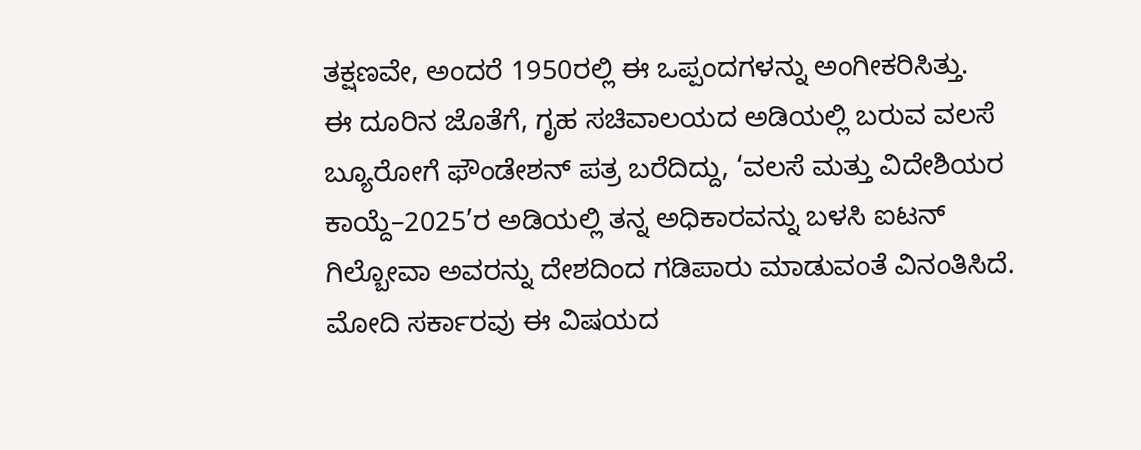ತಕ್ಷಣವೇ, ಅಂದರೆ 1950ರಲ್ಲಿ ಈ ಒಪ್ಪಂದಗಳನ್ನು ಅಂಗೀಕರಿಸಿತ್ತು.
ಈ ದೂರಿನ ಜೊತೆಗೆ, ಗೃಹ ಸಚಿವಾಲಯದ ಅಡಿಯಲ್ಲಿ ಬರುವ ವಲಸೆ ಬ್ಯೂರೋಗೆ ಫೌಂಡೇಶನ್ ಪತ್ರ ಬರೆದಿದ್ದು, ‘ವಲಸೆ ಮತ್ತು ವಿದೇಶಿಯರ ಕಾಯ್ದೆ–2025’ರ ಅಡಿಯಲ್ಲಿ ತನ್ನ ಅಧಿಕಾರವನ್ನು ಬಳಸಿ ಐಟನ್ ಗಿಲ್ಬೋವಾ ಅವರನ್ನು ದೇಶದಿಂದ ಗಡಿಪಾರು ಮಾಡುವಂತೆ ವಿನಂತಿಸಿದೆ.
ಮೋದಿ ಸರ್ಕಾರವು ಈ ವಿಷಯದ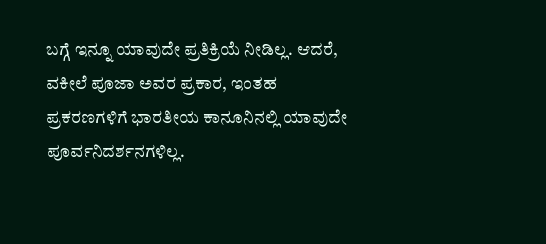ಬಗ್ಗೆ ಇನ್ನೂ ಯಾವುದೇ ಪ್ರತಿಕ್ರಿಯೆ ನೀಡಿಲ್ಲ. ಆದರೆ, ವಕೀಲೆ ಪೂಜಾ ಅವರ ಪ್ರಕಾರ, ಇಂತಹ ಪ್ರಕರಣಗಳಿಗೆ ಭಾರತೀಯ ಕಾನೂನಿನಲ್ಲಿ ಯಾವುದೇ ಪೂರ್ವನಿದರ್ಶನಗಳಿಲ್ಲ.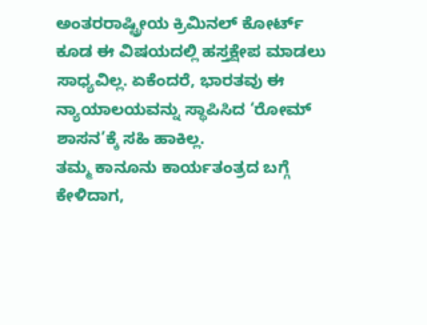ಅಂತರರಾಷ್ಟ್ರೀಯ ಕ್ರಿಮಿನಲ್ ಕೋರ್ಟ್ ಕೂಡ ಈ ವಿಷಯದಲ್ಲಿ ಹಸ್ತಕ್ಷೇಪ ಮಾಡಲು ಸಾಧ್ಯವಿಲ್ಲ. ಏಕೆಂದರೆ, ಭಾರತವು ಈ ನ್ಯಾಯಾಲಯವನ್ನು ಸ್ಥಾಪಿಸಿದ ‘ರೋಮ್ ಶಾಸನ’ಕ್ಕೆ ಸಹಿ ಹಾಕಿಲ್ಲ.
ತಮ್ಮ ಕಾನೂನು ಕಾರ್ಯತಂತ್ರದ ಬಗ್ಗೆ ಕೇಳಿದಾಗ,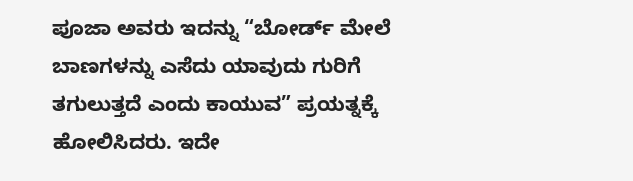ಪೂಜಾ ಅವರು ಇದನ್ನು “ಬೋರ್ಡ್ ಮೇಲೆ ಬಾಣಗಳನ್ನು ಎಸೆದು ಯಾವುದು ಗುರಿಗೆ ತಗುಲುತ್ತದೆ ಎಂದು ಕಾಯುವ” ಪ್ರಯತ್ನಕ್ಕೆ ಹೋಲಿಸಿದರು. ಇದೇ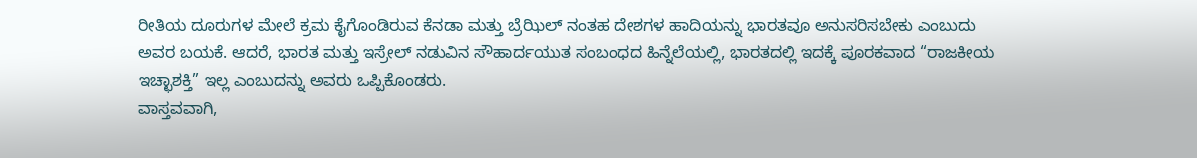ರೀತಿಯ ದೂರುಗಳ ಮೇಲೆ ಕ್ರಮ ಕೈಗೊಂಡಿರುವ ಕೆನಡಾ ಮತ್ತು ಬ್ರೆಝಿಲ್ ನಂತಹ ದೇಶಗಳ ಹಾದಿಯನ್ನು ಭಾರತವೂ ಅನುಸರಿಸಬೇಕು ಎಂಬುದು ಅವರ ಬಯಕೆ. ಆದರೆ, ಭಾರತ ಮತ್ತು ಇಸ್ರೇಲ್ ನಡುವಿನ ಸೌಹಾರ್ದಯುತ ಸಂಬಂಧದ ಹಿನ್ನೆಲೆಯಲ್ಲಿ, ಭಾರತದಲ್ಲಿ ಇದಕ್ಕೆ ಪೂರಕವಾದ “ರಾಜಕೀಯ ಇಚ್ಛಾಶಕ್ತಿ” ಇಲ್ಲ ಎಂಬುದನ್ನು ಅವರು ಒಪ್ಪಿಕೊಂಡರು.
ವಾಸ್ತವವಾಗಿ,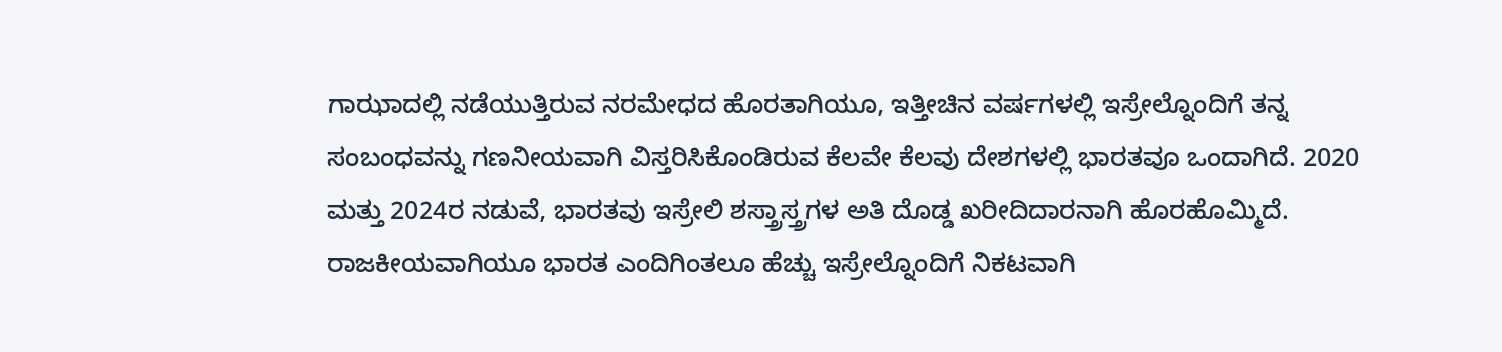ಗಾಝಾದಲ್ಲಿ ನಡೆಯುತ್ತಿರುವ ನರಮೇಧದ ಹೊರತಾಗಿಯೂ, ಇತ್ತೀಚಿನ ವರ್ಷಗಳಲ್ಲಿ ಇಸ್ರೇಲ್ನೊಂದಿಗೆ ತನ್ನ ಸಂಬಂಧವನ್ನು ಗಣನೀಯವಾಗಿ ವಿಸ್ತರಿಸಿಕೊಂಡಿರುವ ಕೆಲವೇ ಕೆಲವು ದೇಶಗಳಲ್ಲಿ ಭಾರತವೂ ಒಂದಾಗಿದೆ. 2020 ಮತ್ತು 2024ರ ನಡುವೆ, ಭಾರತವು ಇಸ್ರೇಲಿ ಶಸ್ತ್ರಾಸ್ತ್ರಗಳ ಅತಿ ದೊಡ್ಡ ಖರೀದಿದಾರನಾಗಿ ಹೊರಹೊಮ್ಮಿದೆ.
ರಾಜಕೀಯವಾಗಿಯೂ ಭಾರತ ಎಂದಿಗಿಂತಲೂ ಹೆಚ್ಚು ಇಸ್ರೇಲ್ನೊಂದಿಗೆ ನಿಕಟವಾಗಿ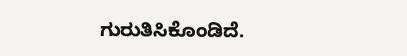ಗುರುತಿಸಿಕೊಂಡಿದೆ.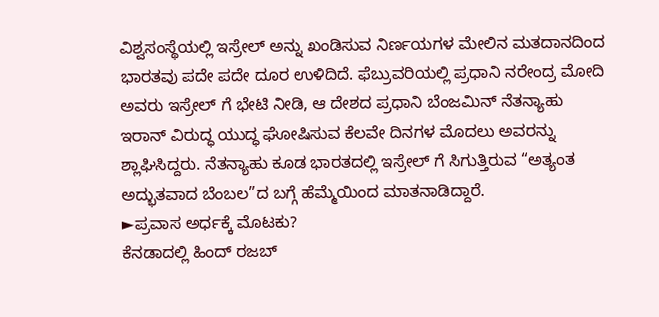ವಿಶ್ವಸಂಸ್ಥೆಯಲ್ಲಿ ಇಸ್ರೇಲ್ ಅನ್ನು ಖಂಡಿಸುವ ನಿರ್ಣಯಗಳ ಮೇಲಿನ ಮತದಾನದಿಂದ ಭಾರತವು ಪದೇ ಪದೇ ದೂರ ಉಳಿದಿದೆ. ಫೆಬ್ರುವರಿಯಲ್ಲಿ ಪ್ರಧಾನಿ ನರೇಂದ್ರ ಮೋದಿ ಅವರು ಇಸ್ರೇಲ್ ಗೆ ಭೇಟಿ ನೀಡಿ, ಆ ದೇಶದ ಪ್ರಧಾನಿ ಬೆಂಜಮಿನ್ ನೆತನ್ಯಾಹು ಇರಾನ್ ವಿರುದ್ಧ ಯುದ್ಧ ಘೋಷಿಸುವ ಕೆಲವೇ ದಿನಗಳ ಮೊದಲು ಅವರನ್ನು ಶ್ಲಾಘಿಸಿದ್ದರು. ನೆತನ್ಯಾಹು ಕೂಡ ಭಾರತದಲ್ಲಿ ಇಸ್ರೇಲ್ ಗೆ ಸಿಗುತ್ತಿರುವ “ಅತ್ಯಂತ ಅದ್ಭುತವಾದ ಬೆಂಬಲ”ದ ಬಗ್ಗೆ ಹೆಮ್ಮೆಯಿಂದ ಮಾತನಾಡಿದ್ದಾರೆ.
►ಪ್ರವಾಸ ಅರ್ಧಕ್ಕೆ ಮೊಟಕು?
ಕೆನಡಾದಲ್ಲಿ ಹಿಂದ್ ರಜಬ್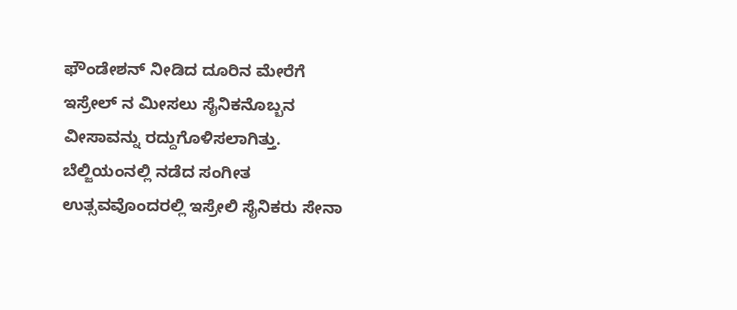ಫೌಂಡೇಶನ್ ನೀಡಿದ ದೂರಿನ ಮೇರೆಗೆ ಇಸ್ರೇಲ್ ನ ಮೀಸಲು ಸೈನಿಕನೊಬ್ಬನ ವೀಸಾವನ್ನು ರದ್ದುಗೊಳಿಸಲಾಗಿತ್ತು. ಬೆಲ್ಜಿಯಂನಲ್ಲಿ ನಡೆದ ಸಂಗೀತ ಉತ್ಸವವೊಂದರಲ್ಲಿ ಇಸ್ರೇಲಿ ಸೈನಿಕರು ಸೇನಾ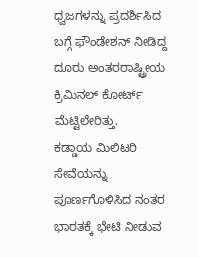ಧ್ವಜಗಳನ್ನು ಪ್ರದರ್ಶಿಸಿದ ಬಗ್ಗೆ ಫೌಂಡೇಶನ್ ನೀಡಿದ್ದ ದೂರು ಅಂತರರಾಷ್ಟ್ರೀಯ ಕ್ರಿಮಿನಲ್ ಕೋರ್ಟ್ ಮೆಟ್ಟಿಲೇರಿತ್ತು.
ಕಡ್ಡಾಯ ಮಿಲಿಟರಿ ಸೇವೆಯನ್ನು ಪೂರ್ಣಗೊಳಿಸಿದ ನಂತರ ಭಾರತಕ್ಕೆ ಭೇಟಿ ನೀಡುವ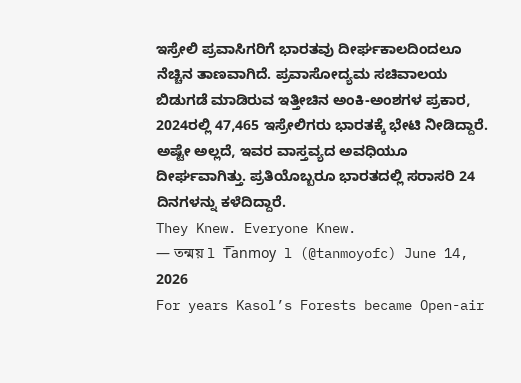ಇಸ್ರೇಲಿ ಪ್ರವಾಸಿಗರಿಗೆ ಭಾರತವು ದೀರ್ಘಕಾಲದಿಂದಲೂ ನೆಚ್ಚಿನ ತಾಣವಾಗಿದೆ. ಪ್ರವಾಸೋದ್ಯಮ ಸಚಿವಾಲಯ ಬಿಡುಗಡೆ ಮಾಡಿರುವ ಇತ್ತೀಚಿನ ಅಂಕಿ-ಅಂಶಗಳ ಪ್ರಕಾರ, 2024ರಲ್ಲಿ 47,465 ಇಸ್ರೇಲಿಗರು ಭಾರತಕ್ಕೆ ಭೇಟಿ ನೀಡಿದ್ದಾರೆ. ಅಷ್ಟೇ ಅಲ್ಲದೆ, ಇವರ ವಾಸ್ತವ್ಯದ ಅವಧಿಯೂ ದೀರ್ಘವಾಗಿತ್ತು. ಪ್ರತಿಯೊಬ್ಬರೂ ಭಾರತದಲ್ಲಿ ಸರಾಸರಿ 24 ದಿನಗಳನ್ನು ಕಳೆದಿದ್ದಾರೆ.
They Knew. Everyone Knew.
— তন্ময় l T͞anmoy l (@tanmoyofc) June 14, 2026
For years Kasol’s Forests became Open-air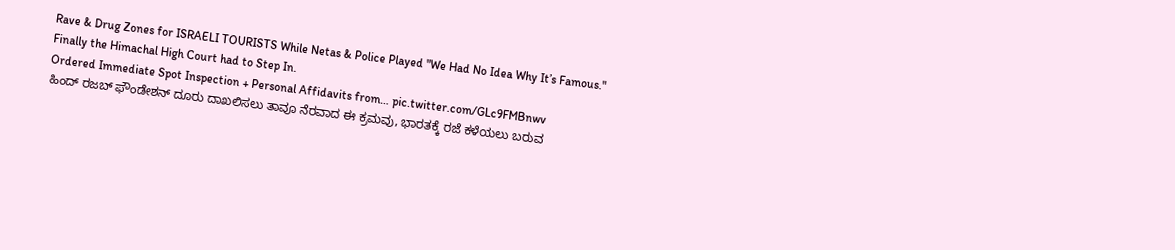Rave & Drug Zones for ISRAELI TOURISTS While Netas & Police Played "We Had No Idea Why It’s Famous."
Finally the Himachal High Court had to Step In.
Ordered Immediate Spot Inspection + Personal Affidavits from… pic.twitter.com/GLc9FMBnwv
ಹಿಂದ್ ರಜಬ್ ಫೌಂಡೇಶನ್ ದೂರು ದಾಖಲಿಸಲು ತಾವೂ ನೆರವಾದ ಈ ಕ್ರಮವು, ಭಾರತಕ್ಕೆ ರಜೆ ಕಳೆಯಲು ಬರುವ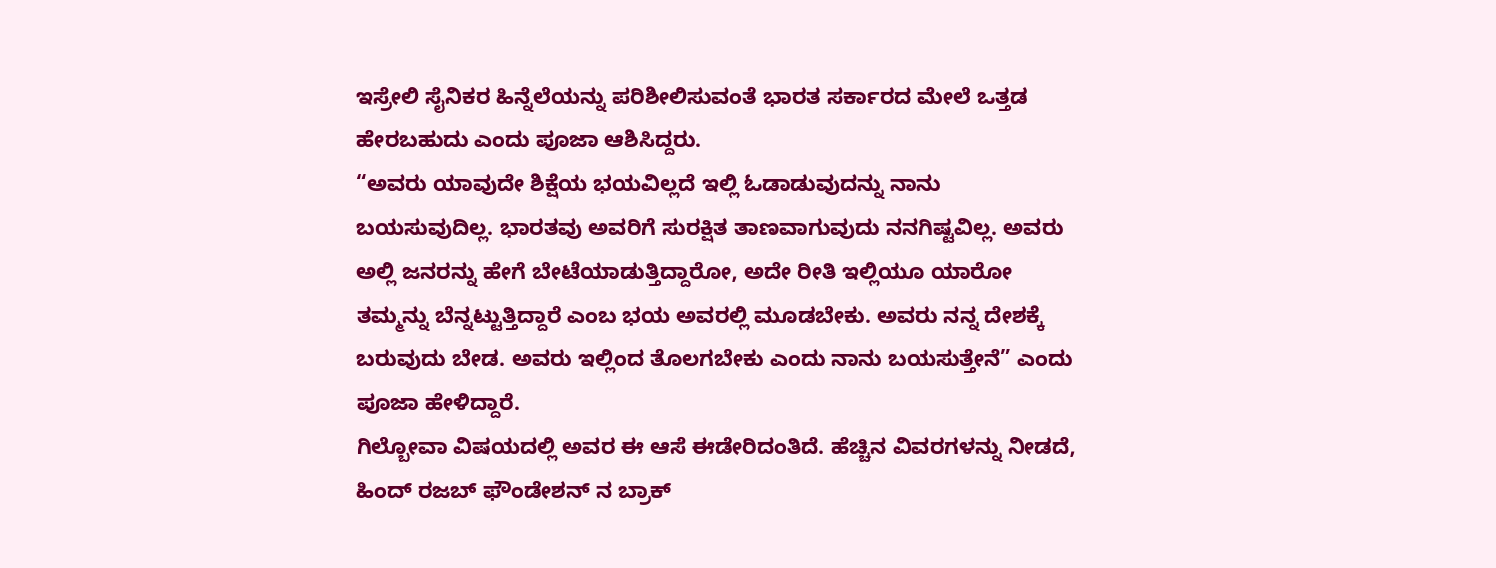ಇಸ್ರೇಲಿ ಸೈನಿಕರ ಹಿನ್ನೆಲೆಯನ್ನು ಪರಿಶೀಲಿಸುವಂತೆ ಭಾರತ ಸರ್ಕಾರದ ಮೇಲೆ ಒತ್ತಡ ಹೇರಬಹುದು ಎಂದು ಪೂಜಾ ಆಶಿಸಿದ್ದರು.
“ಅವರು ಯಾವುದೇ ಶಿಕ್ಷೆಯ ಭಯವಿಲ್ಲದೆ ಇಲ್ಲಿ ಓಡಾಡುವುದನ್ನು ನಾನು ಬಯಸುವುದಿಲ್ಲ. ಭಾರತವು ಅವರಿಗೆ ಸುರಕ್ಷಿತ ತಾಣವಾಗುವುದು ನನಗಿಷ್ಟವಿಲ್ಲ. ಅವರು ಅಲ್ಲಿ ಜನರನ್ನು ಹೇಗೆ ಬೇಟೆಯಾಡುತ್ತಿದ್ದಾರೋ, ಅದೇ ರೀತಿ ಇಲ್ಲಿಯೂ ಯಾರೋ ತಮ್ಮನ್ನು ಬೆನ್ನಟ್ಟುತ್ತಿದ್ದಾರೆ ಎಂಬ ಭಯ ಅವರಲ್ಲಿ ಮೂಡಬೇಕು. ಅವರು ನನ್ನ ದೇಶಕ್ಕೆ ಬರುವುದು ಬೇಡ. ಅವರು ಇಲ್ಲಿಂದ ತೊಲಗಬೇಕು ಎಂದು ನಾನು ಬಯಸುತ್ತೇನೆ” ಎಂದು ಪೂಜಾ ಹೇಳಿದ್ದಾರೆ.
ಗಿಲ್ಬೋವಾ ವಿಷಯದಲ್ಲಿ ಅವರ ಈ ಆಸೆ ಈಡೇರಿದಂತಿದೆ. ಹೆಚ್ಚಿನ ವಿವರಗಳನ್ನು ನೀಡದೆ, ಹಿಂದ್ ರಜಬ್ ಫೌಂಡೇಶನ್ ನ ಬ್ರಾಕ್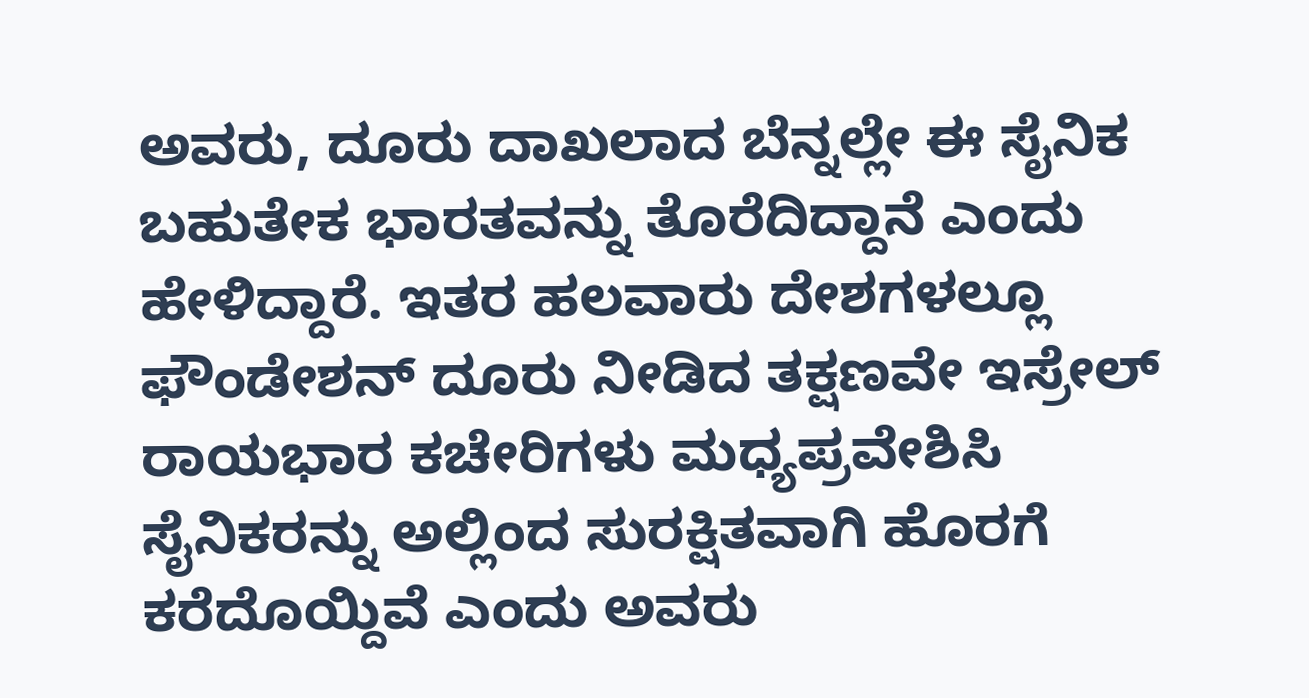ಅವರು, ದೂರು ದಾಖಲಾದ ಬೆನ್ನಲ್ಲೇ ಈ ಸೈನಿಕ ಬಹುತೇಕ ಭಾರತವನ್ನು ತೊರೆದಿದ್ದಾನೆ ಎಂದು ಹೇಳಿದ್ದಾರೆ. ಇತರ ಹಲವಾರು ದೇಶಗಳಲ್ಲೂ ಫೌಂಡೇಶನ್ ದೂರು ನೀಡಿದ ತಕ್ಷಣವೇ ಇಸ್ರೇಲ್ ರಾಯಭಾರ ಕಚೇರಿಗಳು ಮಧ್ಯಪ್ರವೇಶಿಸಿ ಸೈನಿಕರನ್ನು ಅಲ್ಲಿಂದ ಸುರಕ್ಷಿತವಾಗಿ ಹೊರಗೆ ಕರೆದೊಯ್ದಿವೆ ಎಂದು ಅವರು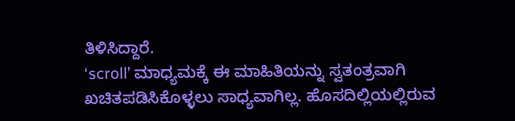ತಿಳಿಸಿದ್ದಾರೆ.
‘scroll’ ಮಾಧ್ಯಮಕ್ಕೆ ಈ ಮಾಹಿತಿಯನ್ನು ಸ್ವತಂತ್ರವಾಗಿ ಖಚಿತಪಡಿಸಿಕೊಳ್ಳಲು ಸಾಧ್ಯವಾಗಿಲ್ಲ. ಹೊಸದಿಲ್ಲಿಯಲ್ಲಿರುವ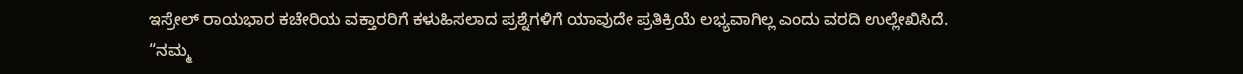ಇಸ್ರೇಲ್ ರಾಯಭಾರ ಕಚೇರಿಯ ವಕ್ತಾರರಿಗೆ ಕಳುಹಿಸಲಾದ ಪ್ರಶ್ನೆಗಳಿಗೆ ಯಾವುದೇ ಪ್ರತಿಕ್ರಿಯೆ ಲಭ್ಯವಾಗಿಲ್ಲ ಎಂದು ವರದಿ ಉಲ್ಲೇಖಿಸಿದೆ.
“ನಮ್ಮ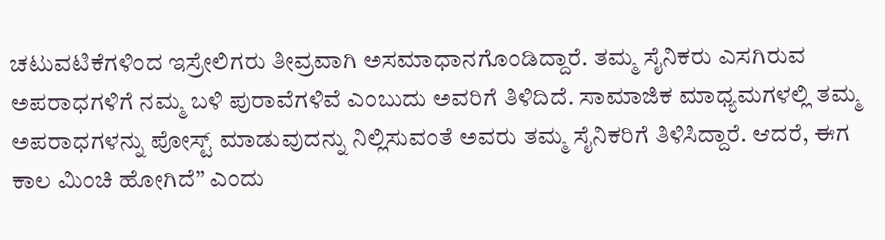ಚಟುವಟಿಕೆಗಳಿಂದ ಇಸ್ರೇಲಿಗರು ತೀವ್ರವಾಗಿ ಅಸಮಾಧಾನಗೊಂಡಿದ್ದಾರೆ. ತಮ್ಮ ಸೈನಿಕರು ಎಸಗಿರುವ ಅಪರಾಧಗಳಿಗೆ ನಮ್ಮ ಬಳಿ ಪುರಾವೆಗಳಿವೆ ಎಂಬುದು ಅವರಿಗೆ ತಿಳಿದಿದೆ. ಸಾಮಾಜಿಕ ಮಾಧ್ಯಮಗಳಲ್ಲಿ ತಮ್ಮ ಅಪರಾಧಗಳನ್ನು ಪೋಸ್ಟ್ ಮಾಡುವುದನ್ನು ನಿಲ್ಲಿಸುವಂತೆ ಅವರು ತಮ್ಮ ಸೈನಿಕರಿಗೆ ತಿಳಿಸಿದ್ದಾರೆ. ಆದರೆ, ಈಗ ಕಾಲ ಮಿಂಚಿ ಹೋಗಿದೆ” ಎಂದು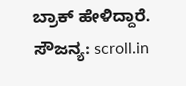ಬ್ರಾಕ್ ಹೇಳಿದ್ದಾರೆ.
ಸೌಜನ್ಯ: scroll.in